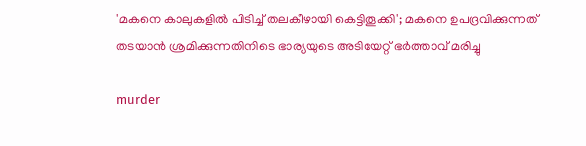'മകനെ കാലുകളില്‍ പിടിച്ച്‌ തലകീഴായി കെട്ടിതൂക്കി'; മകനെ ഉപദ്രവിക്കുന്നത് തടയാൻ ശ്രമിക്കുന്നതിനിടെ ഭാര്യയുടെ അടിയേറ്റ് ഭര്‍ത്താവ് മരിച്ചു

murder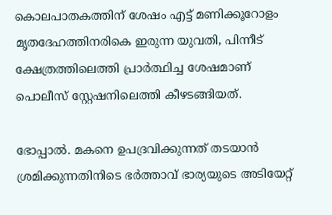കൊലപാതകത്തിന് ശേഷം എട്ട് മണിക്കൂറോളം മൃതദേഹത്തിനരികെ ഇരുന്ന യുവതി, പിന്നീട് ക്ഷേത്രത്തിലെത്തി പ്രാർത്ഥിച്ച ശേഷമാണ് പൊലീസ് സ്റ്റേഷനിലെത്തി കീഴടങ്ങിയത്.

ഭോപ്പാൽ. മകനെ ഉപദ്രവിക്കുന്നത് തടയാൻ ശ്രമിക്കുന്നതിനിടെ ഭർത്താവ് ഭാര്യയുടെ അടിയേറ്റ്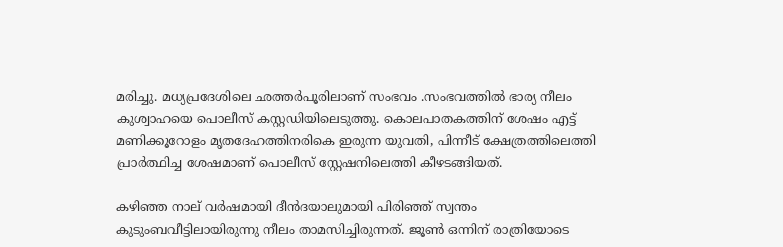മരിച്ചു. മധ്യപ്രദേശിലെ ഛത്തർപൂരിലാണ് സംഭവം .സംഭവത്തില്‍ ഭാര്യ നീലം കുശ്വാഹയെ പൊലീസ് കസ്റ്റഡിയിലെടുത്തു. കൊലപാതകത്തിന് ശേഷം എട്ട് മണിക്കൂറോളം മൃതദേഹത്തിനരികെ ഇരുന്ന യുവതി, പിന്നീട് ക്ഷേത്രത്തിലെത്തി പ്രാർത്ഥിച്ച ശേഷമാണ് പൊലീസ് സ്റ്റേഷനിലെത്തി കീഴടങ്ങിയത്.

കഴിഞ്ഞ നാല് വർഷമായി ദീൻദയാലുമായി പിരിഞ്ഞ് സ്വന്തം കുടുംബവീട്ടിലായിരുന്നു നീലം താമസിച്ചിരുന്നത്. ജൂണ്‍ ഒന്നിന് രാത്രിയോടെ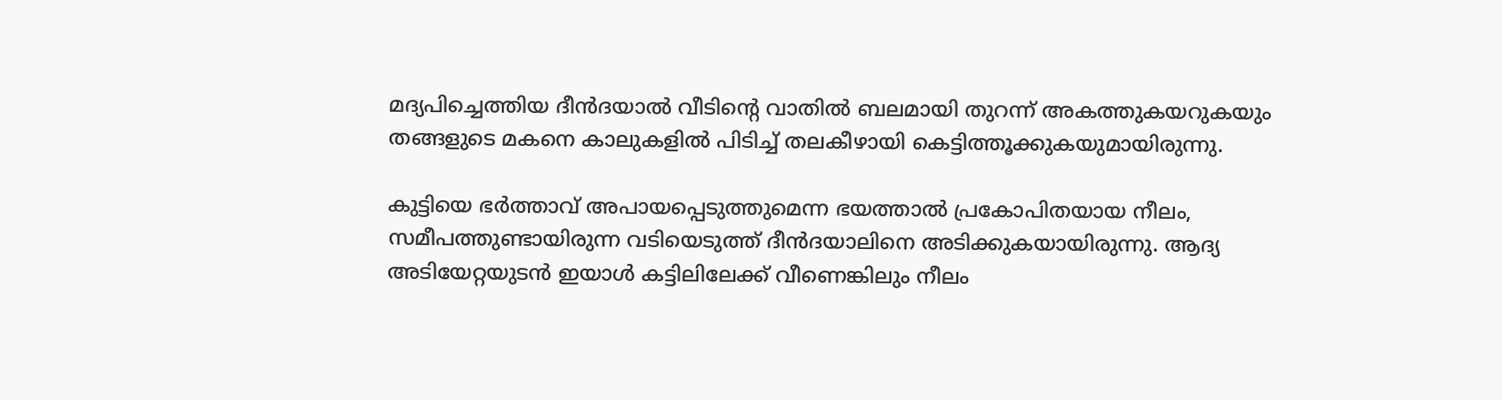മദ്യപിച്ചെത്തിയ ദീൻദയാല്‍ വീടിന്റെ വാതില്‍ ബലമായി തുറന്ന് അകത്തുകയറുകയും തങ്ങളുടെ മകനെ കാലുകളില്‍ പിടിച്ച്‌ തലകീഴായി കെട്ടിത്തൂക്കുകയുമായിരുന്നു.

കുട്ടിയെ ഭർത്താവ് അപായപ്പെടുത്തുമെന്ന ഭയത്താല്‍ പ്രകോപിതയായ നീലം, സമീപത്തുണ്ടായിരുന്ന വടിയെടുത്ത് ദീൻദയാലിനെ അടിക്കുകയായിരുന്നു. ആദ്യ അടിയേറ്റയുടൻ ഇയാള്‍ കട്ടിലിലേക്ക് വീണെങ്കിലും നീലം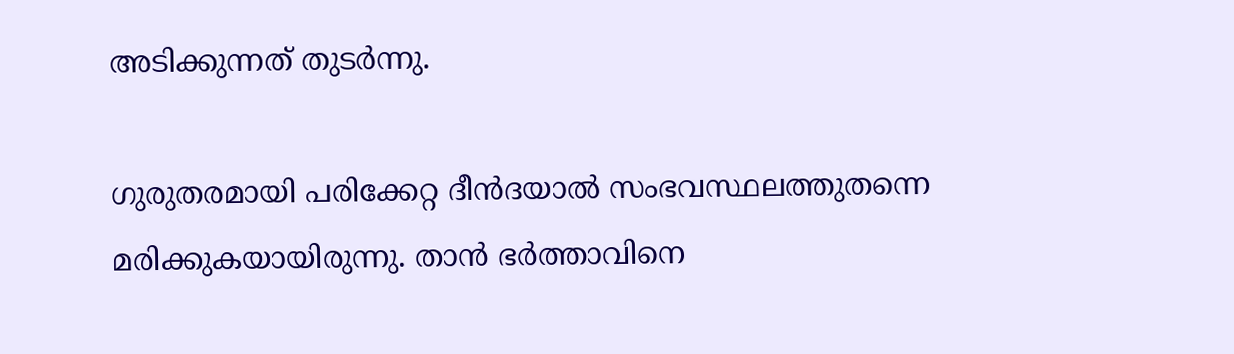അടിക്കുന്നത് തുടർന്നു.

ഗുരുതരമായി പരിക്കേറ്റ ദീൻദയാല്‍ സംഭവസ്ഥലത്തുതന്നെ മരിക്കുകയായിരുന്നു. താൻ ഭർത്താവിനെ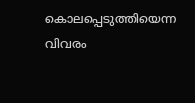കൊലപ്പെടുത്തിയെന്ന വിവരം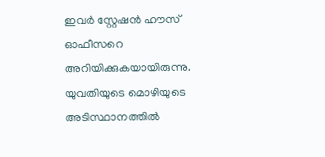ഇവർ സ്റ്റേഷൻ ഹൗസ് ഓഫീസറെ അറിയിക്കുകയായിരുന്നു. യുവതിയുടെ മൊഴിയുടെ അടിസ്ഥാനത്തില്‍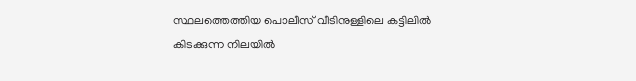സ്ഥലത്തെത്തിയ പൊലീസ് വീടിനുള്ളിലെ കട്ടിലില്‍ കിടക്കുന്ന നിലയില്‍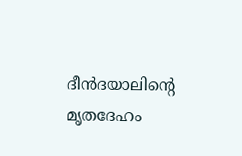ദീൻദയാലിന്റെ മൃതദേഹം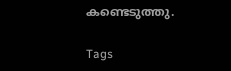കണ്ടെടുത്തു.

Tags